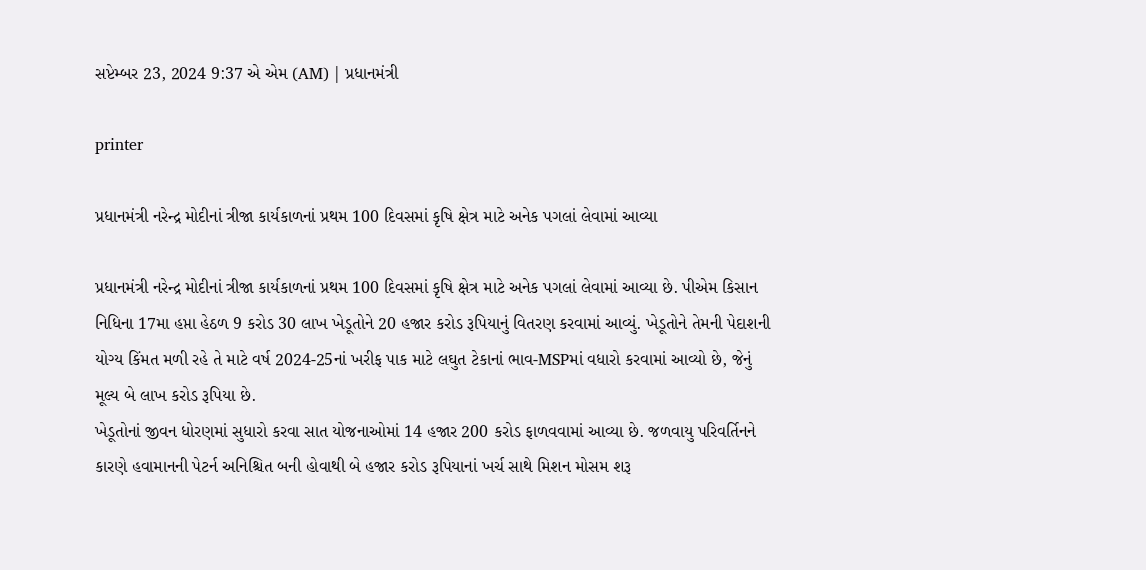સપ્ટેમ્બર 23, 2024 9:37 એ એમ (AM) | પ્રધાનમંત્રી

printer

પ્રધાનમંત્રી નરેન્દ્ર મોદીનાં ત્રીજા કાર્યકાળનાં પ્રથમ 100 દિવસમાં કૃષિ ક્ષેત્ર માટે અનેક પગલાં લેવામાં આવ્યા

પ્રધાનમંત્રી નરેન્દ્ર મોદીનાં ત્રીજા કાર્યકાળનાં પ્રથમ 100 દિવસમાં કૃષિ ક્ષેત્ર માટે અનેક પગલાં લેવામાં આવ્યા છે. પીએમ કિસાન નિધિના 17મા હપ્તા હેઠળ 9 કરોડ 30 લાખ ખેડૂતોને 20 હજાર કરોડ રૂપિયાનું વિતરણ કરવામાં આવ્યું. ખેડૂતોને તેમની પેદાશની યોગ્ય કિંમત મળી રહે તે માટે વર્ષ 2024-25નાં ખરીફ પાક માટે લઘુત ટેકાનાં ભાવ-MSPમાં વધારો કરવામાં આવ્યો છે, જેનું મૂલ્ય બે લાખ કરોડ રૂપિયા છે.
ખેડૂતોનાં જીવન ધોરણમાં સુધારો કરવા સાત યોજનાઓમાં 14 હજાર 200 કરોડ ફાળવવામાં આવ્યા છે. જળવાયુ પરિવર્તિનને કારણે હવામાનની પેટર્ન અનિશ્ચિત બની હોવાથી બે હજાર કરોડ રૂપિયાનાં ખર્ચ સાથે મિશન મોસમ શરૂ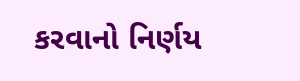કરવાનો નિર્ણય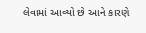લેવામાં આવ્યો છે આને કારણે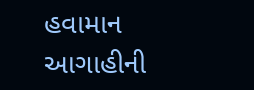હવામાન આગાહીની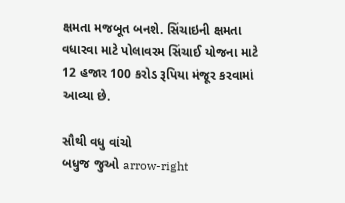ક્ષમતા મજબૂત બનશે. સિંચાઇની ક્ષમતા વધારવા માટે પોલાવરમ સિંચાઈ યોજના માટે 12 હજાર 100 કરોડ રૂપિયા મંજૂર કરવામાં આવ્યા છે.

સૌથી વધુ વાંચો
બધુજ જુઓ arrow-right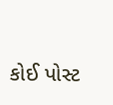કોઈ પોસ્ટ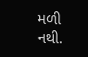મળી નથી.